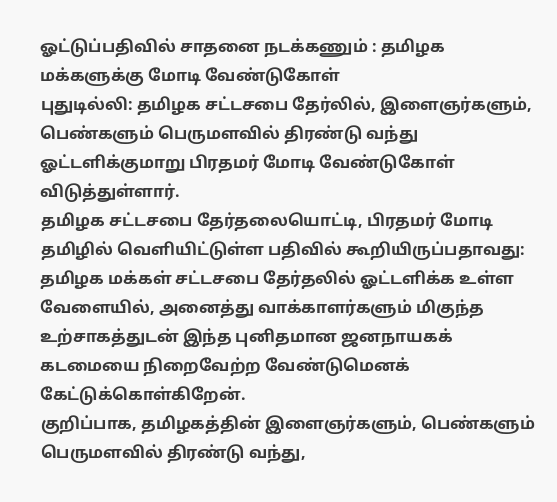ஓட்டுப்பதிவில் சாதனை நடக்கணும் : தமிழக மக்களுக்கு மோடி வேண்டுகோள்
புதுடில்லி: தமிழக சட்டசபை தேர்லில், இளைஞர்களும், பெண்களும் பெருமளவில் திரண்டு வந்து ஓட்டளிக்குமாறு பிரதமர் மோடி வேண்டுகோள் விடுத்துள்ளார்.
தமிழக சட்டசபை தேர்தலையொட்டி, பிரதமர் மோடி தமிழில் வெளியிட்டுள்ள பதிவில் கூறியிருப்பதாவது: தமிழக மக்கள் சட்டசபை தேர்தலில் ஓட்டளிக்க உள்ள வேளையில், அனைத்து வாக்காளர்களும் மிகுந்த உற்சாகத்துடன் இந்த புனிதமான ஜனநாயகக் கடமையை நிறைவேற்ற வேண்டுமெனக் கேட்டுக்கொள்கிறேன்.
குறிப்பாக, தமிழகத்தின் இளைஞர்களும், பெண்களும் பெருமளவில் திரண்டு வந்து,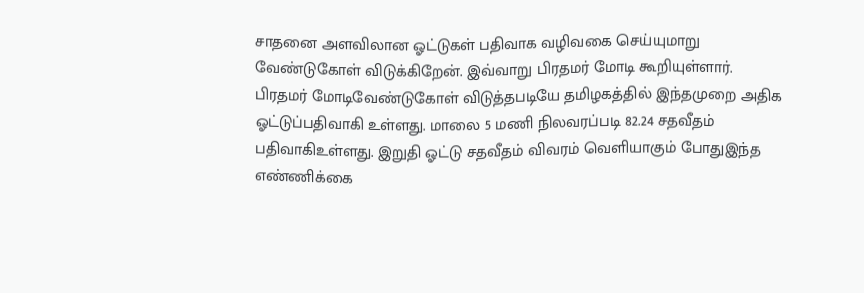சாதனை அளவிலான ஓட்டுகள் பதிவாக வழிவகை செய்யுமாறு வேண்டுகோள் விடுக்கிறேன். இவ்வாறு பிரதமர் மோடி கூறியுள்ளார்.
பிரதமர் மோடிவேண்டுகோள் விடுத்தபடியே தமிழகத்தில் இந்தமுறை அதிக ஓட்டுப்பதிவாகி உள்ளது. மாலை 5 மணி நிலவரப்படி 82.24 சதவீதம் பதிவாகிஉள்ளது. இறுதி ஓட்டு சதவீதம் விவரம் வெளியாகும் போதுஇந்த எண்ணிக்கை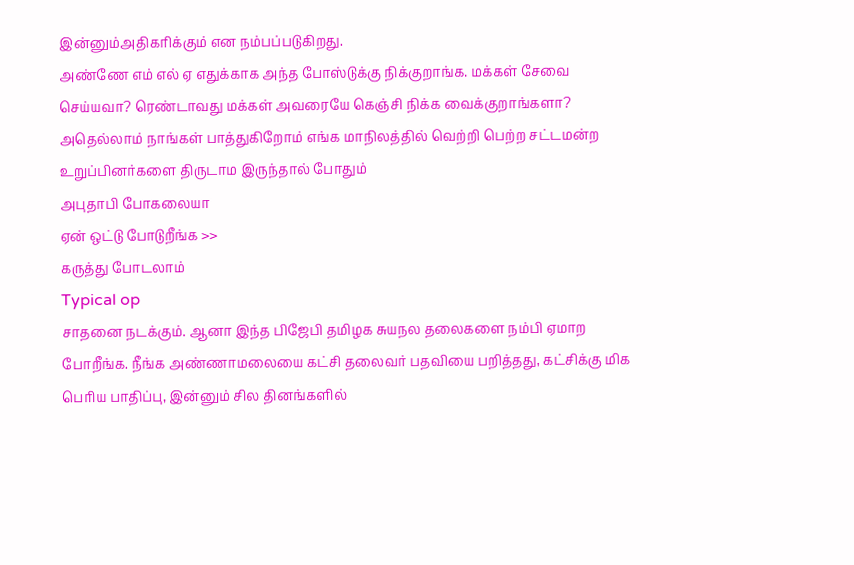இன்னும்அதிகரிக்கும் என நம்பப்படுகிறது.
அண்ணே எம் எல் ஏ எதுக்காக அந்த போஸ்டுக்கு நிக்குறாங்க. மக்கள் சேவை செய்யவா? ரெண்டாவது மக்கள் அவரையே கெஞ்சி நிக்க வைக்குறாங்களா?
அதெல்லாம் நாங்கள் பாத்துகிறோம் எங்க மாநிலத்தில் வெற்றி பெற்ற சட்டமன்ற உறுப்பினர்களை திருடாம இருந்தால் போதும்
அபுதாபி போகலையா
ஏன் ஒட்டு போடுறீங்க >>
கருத்து போடலாம்
Typical op
சாதனை நடக்கும். ஆனா இந்த பிஜேபி தமிழக சுயநல தலைகளை நம்பி ஏமாற போறீங்க. நீங்க அண்ணாமலையை கட்சி தலைவர் பதவியை பறித்தது, கட்சிக்கு மிக பெரிய பாதிப்பு, இன்னும் சில தினங்களில்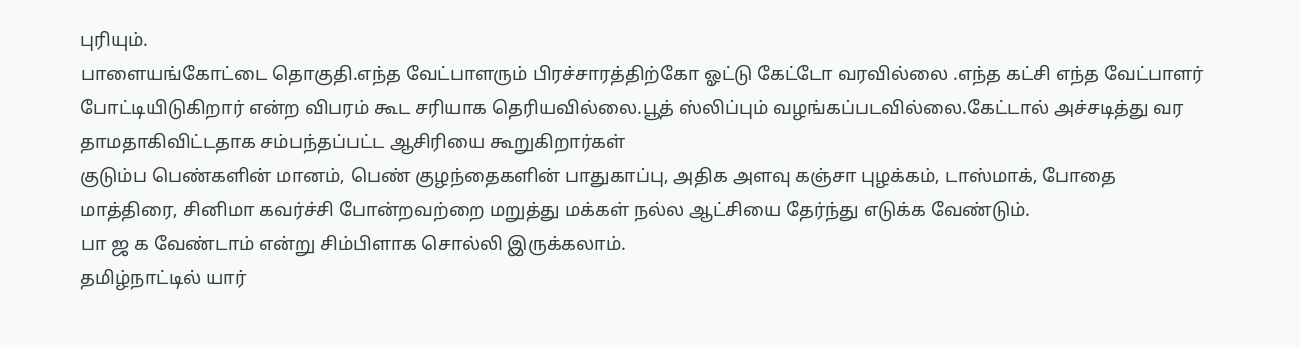புரியும்.
பாளையங்கோட்டை தொகுதி.எந்த வேட்பாளரும் பிரச்சாரத்திற்கோ ஓட்டு கேட்டோ வரவில்லை .எந்த கட்சி எந்த வேட்பாளர் போட்டியிடுகிறார் என்ற விபரம் கூட சரியாக தெரியவில்லை.பூத் ஸ்லிப்பும் வழங்கப்படவில்லை.கேட்டால் அச்சடித்து வர தாமதாகிவிட்டதாக சம்பந்தப்பட்ட ஆசிரியை கூறுகிறார்கள்
குடும்ப பெண்களின் மானம், பெண் குழந்தைகளின் பாதுகாப்பு, அதிக அளவு கஞ்சா புழக்கம், டாஸ்மாக், போதை மாத்திரை, சினிமா கவர்ச்சி போன்றவற்றை மறுத்து மக்கள் நல்ல ஆட்சியை தேர்ந்து எடுக்க வேண்டும்.
பா ஜ க வேண்டாம் என்று சிம்பிளாக சொல்லி இருக்கலாம்.
தமிழ்நாட்டில் யார்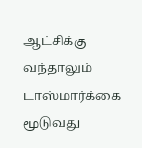ஆட்சிக்கு வந்தாலும் டாஸ்மார்க்கை மூடுவது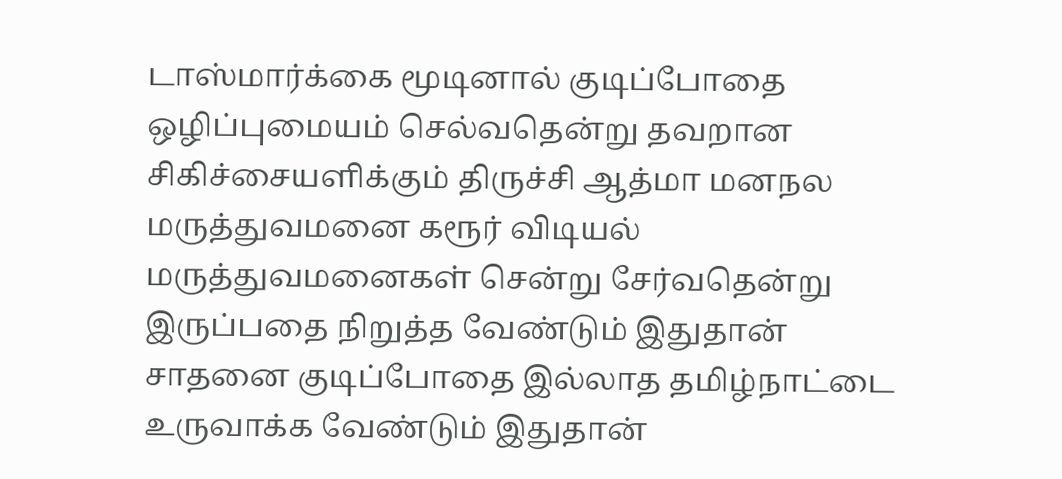டாஸ்மார்க்கை மூடினால் குடிப்போதை ஒழிப்புமையம் செல்வதென்று தவறான சிகிச்சையளிக்கும் திருச்சி ஆத்மா மனநல மருத்துவமனை கரூர் விடியல் மருத்துவமனைகள் சென்று சேர்வதென்று இருப்பதை நிறுத்த வேண்டும் இதுதான் சாதனை குடிப்போதை இல்லாத தமிழ்நாட்டை உருவாக்க வேண்டும் இதுதான்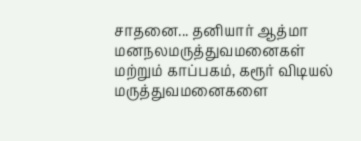சாதனை... தனியார் ஆத்மா மனநலமருத்துவமனைகள் மற்றும் காப்பகம், கரூர் விடியல் மருத்துவமனைகளை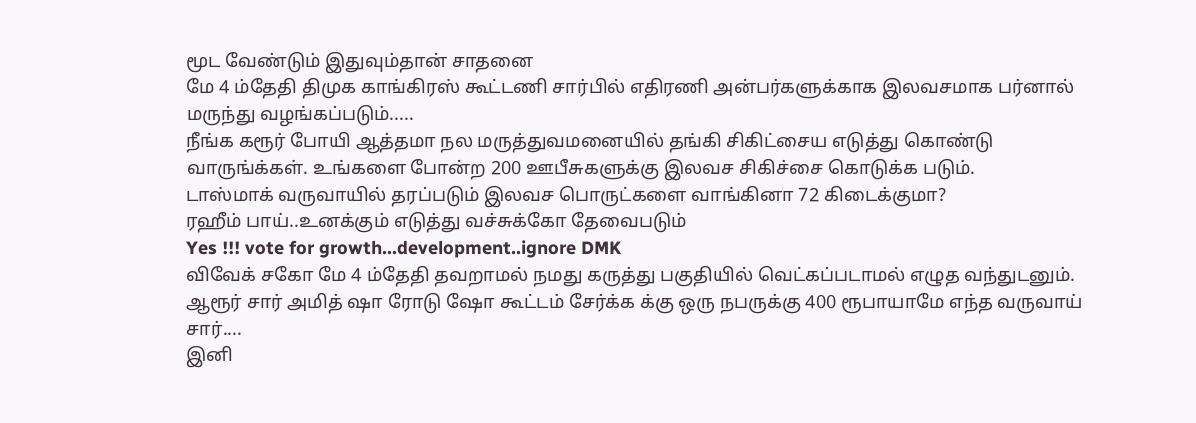மூட வேண்டும் இதுவும்தான் சாதனை
மே 4 ம்தேதி திமுக காங்கிரஸ் கூட்டணி சார்பில் எதிரணி அன்பர்களுக்காக இலவசமாக பர்னால் மருந்து வழங்கப்படும்.....
நீங்க கரூர் போயி ஆத்தமா நல மருத்துவமனையில் தங்கி சிகிட்சைய எடுத்து கொண்டு வாருங்க்கள். உங்களை போன்ற 200 ஊபீசுகளுக்கு இலவச சிகிச்சை கொடுக்க படும்.
டாஸ்மாக் வருவாயில் தரப்படும் இலவச பொருட்களை வாங்கினா 72 கிடைக்குமா?
ரஹீம் பாய்..உனக்கும் எடுத்து வச்சுக்கோ தேவைபடும்
Yes !!! vote for growth...development..ignore DMK
விவேக் சகோ மே 4 ம்தேதி தவறாமல் நமது கருத்து பகுதியில் வெட்கப்படாமல் எழுத வந்துடனும்.
ஆரூர் சார் அமித் ஷா ரோடு ஷோ கூட்டம் சேர்க்க க்கு ஒரு நபருக்கு 400 ரூபாயாமே எந்த வருவாய் சார்....
இனி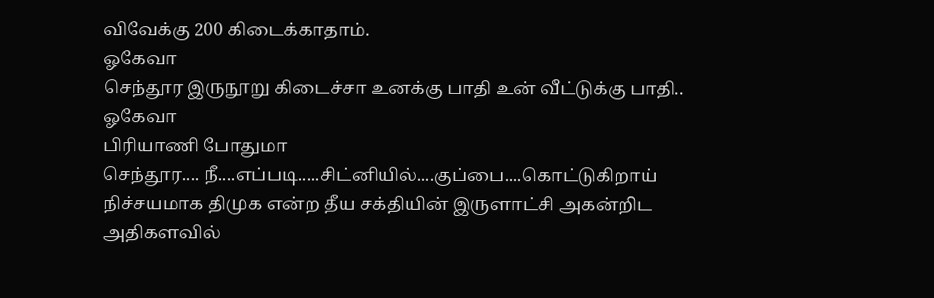விவேக்கு 200 கிடைக்காதாம்.
ஓகேவா
செந்தூர இருநூறு கிடைச்சா உனக்கு பாதி உன் வீட்டுக்கு பாதி.. ஓகேவா
பிரியாணி போதுமா
செந்தூர.... நீ....எப்படி.....சிட்னியில்....குப்பை....கொட்டுகிறாய்
நிச்சயமாக திமுக என்ற தீய சக்தியின் இருளாட்சி அகன்றிட அதிகளவில்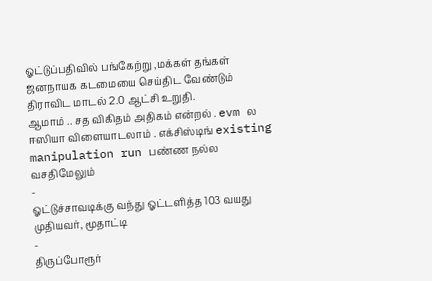ஓட்டுப்பதிவில் பங்கேற்று ,மக்கள் தங்கள் ஜனநாயக கடமையை செய்திட வேண்டும்
திராவிட மாடல் 2.0 ஆட்சி உறுதி.
ஆமாம் .. சத விகிதம் அதிகம் என்றல் . evm ல ஈஸியா விளையாடலாம் . எக்சிஸ்டிங் existing manipulation run பண்ண நல்ல வசதிமேலும்
-
ஓட்டுச்சாவடிக்கு வந்து ஓட்டளித்த 103 வயது முதியவர், மூதாட்டி
-
திருப்போரூர்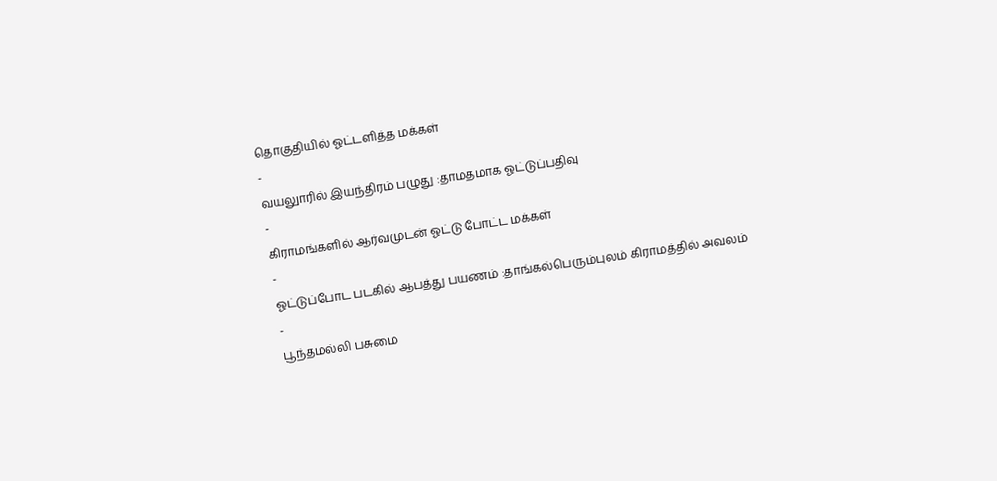தொகுதியில் ஓட்டளித்த மக்கள்
-
வயலுாரில் இயந்திரம் பழுது :தாமதமாக ஓட்டுப்பதிவு
-
கிராமங்களில் ஆர்வமுடன் ஓட்டு போட்ட மக்கள்
-
ஓட்டுப்போட படகில் ஆபத்து பயணம் :தாங்கல்பெரும்புலம் கிராமத்தில் அவலம்
-
பூந்தமல்லி பசுமை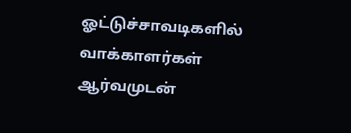ஓட்டுச்சாவடிகளில் வாக்காளர்கள் ஆர்வமுடன்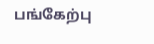பங்கேற்பு